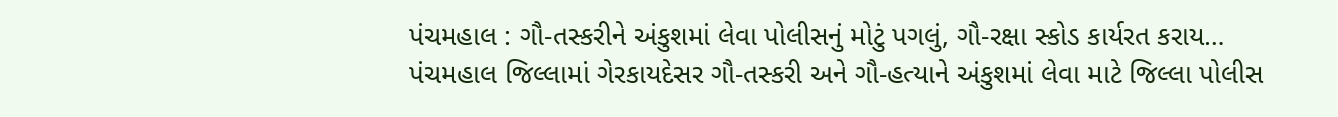પંચમહાલ : ગૌ-તસ્કરીને અંકુશમાં લેવા પોલીસનું મોટું પગલું, ગૌ-રક્ષા સ્કોડ કાર્યરત કરાય…
પંચમહાલ જિલ્લામાં ગેરકાયદેસર ગૌ-તસ્કરી અને ગૌ-હત્યાને અંકુશમાં લેવા માટે જિલ્લા પોલીસ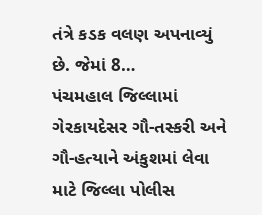તંત્રે કડક વલણ અપનાવ્યું છે. જેમાં 8…
પંચમહાલ જિલ્લામાં ગેરકાયદેસર ગૌ-તસ્કરી અને ગૌ-હત્યાને અંકુશમાં લેવા માટે જિલ્લા પોલીસ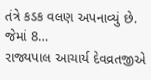તંત્રે કડક વલણ અપનાવ્યું છે. જેમાં 8…
રાજ્યપાલ આચાર્ય દેવવ્રતજીએ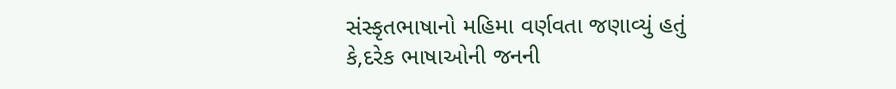સંસ્કૃતભાષાનો મહિમા વર્ણવતા જણાવ્યું હતું કે,દરેક ભાષાઓની જનની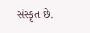સંસ્કૃત છે.